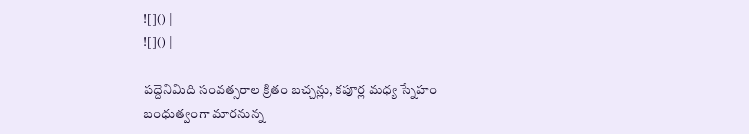![]() |
![]() |

పద్దెనిమిది సంవత్సరాల క్రితం బచ్చన్లు, కపూర్ల మధ్య స్నేహం బంధుత్వంగా మారనున్న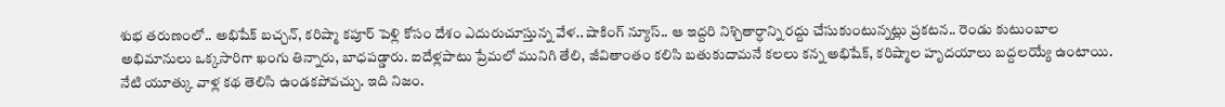శుభ తరుణంలో.. అభిషేక్ బచ్చన్, కరిష్మా కపూర్ పెళ్లి కోసం దేశం ఎదురుచూస్తున్న వేళ.. షాకింగ్ న్యూస్.. ఆ ఇద్దరి నిశ్చితార్ధాన్ని రద్దు చేసుకుంటున్నట్లు ప్రకటన.. రెండు కుటుంబాల అభిమానులు ఒక్కసారిగా ఖంగు తిన్నారు, బాధపడ్డారు. ఐదేళ్లపాటు ప్రేమలో మునిగి తేలి, జీవితాంతం కలిసి బతుకుదామనే కలలు కన్న అభిషేక్, కరిష్మాల హృదయాలు బద్దలయ్యే ఉంటాయి. నేటి యూత్కు వాళ్ల కథ తెలిసి ఉండకపోవచ్చు. ఇది నిజం.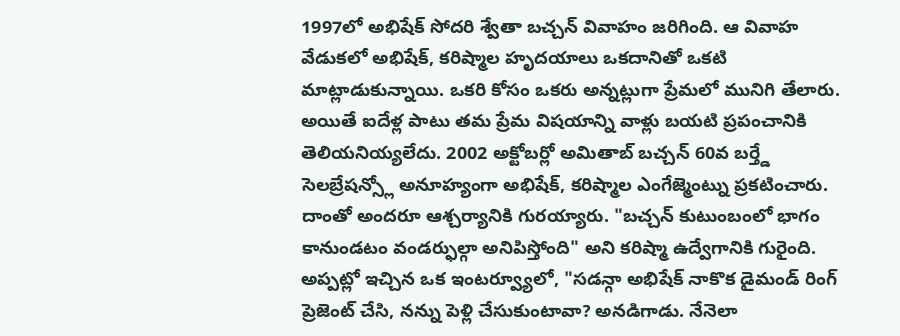1997లో అభిషేక్ సోదరి శ్వేతా బచ్చన్ వివాహం జరిగింది. ఆ వివాహ వేడుకలో అభిషేక్, కరిష్మాల హృదయాలు ఒకదానితో ఒకటి మాట్లాడుకున్నాయి. ఒకరి కోసం ఒకరు అన్నట్లుగా ప్రేమలో మునిగి తేలారు. అయితే ఐదేళ్ల పాటు తమ ప్రేమ విషయాన్ని వాళ్లు బయటి ప్రపంచానికి తెలియనియ్యలేదు. 2002 అక్టోబర్లో అమితాబ్ బచ్చన్ 60వ బర్త్డే సెలబ్రేషన్స్లో అనూహ్యంగా అభిషేక్, కరిష్మాల ఎంగేజ్మెంట్ను ప్రకటించారు. దాంతో అందరూ ఆశ్చర్యానికి గురయ్యారు. "బచ్చన్ కుటుంబంలో భాగం కానుండటం వండర్ఫుల్గా అనిపిస్తోంది" అని కరిష్మా ఉద్వేగానికి గురైంది.
అప్పట్లో ఇచ్చిన ఒక ఇంటర్వ్యూలో, "సడన్గా అభిషేక్ నాకొక డైమండ్ రింగ్ ప్రెజెంట్ చేసి, నన్ను పెళ్లి చేసుకుంటావా? అనడిగాడు. నేనెలా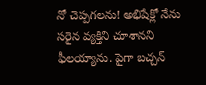నో చెప్పగలను! అభిషేక్లో నేను సరైన వ్యక్తిని చూశానని ఫీలయ్యాను. పైగా బచ్చన్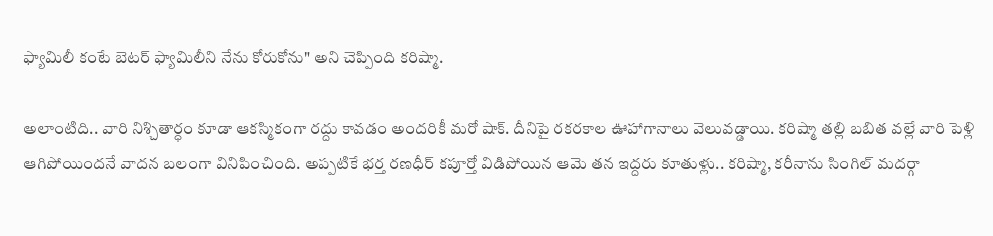ఫ్యామిలీ కంటే బెటర్ ఫ్యామిలీని నేను కోరుకోను" అని చెప్పింది కరిష్మా.

అలాంటిది.. వారి నిశ్చితార్ధం కూడా ఆకస్మికంగా రద్దు కావడం అందరికీ మరో షాక్. దీనిపై రకరకాల ఊహాగానాలు వెలువడ్డాయి. కరిష్మా తల్లి బబిత వల్లే వారి పెళ్లి ఆగిపోయిందనే వాదన బలంగా వినిపించింది. అప్పటికే భర్త రణధీర్ కపూర్తో విడిపోయిన ఆమె తన ఇద్దరు కూతుళ్లు.. కరిష్మా, కరీనాను సింగిల్ మదర్గా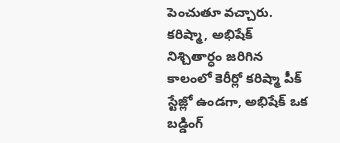పెంచుతూ వచ్చారు. కరిష్మా, అభిషేక్ నిశ్చితార్ధం జరిగిన కాలంలో కెరీర్లో కరిష్మా పీక్ స్టేజ్లో ఉండగా, అభిషేక్ ఒక బడ్డింగ్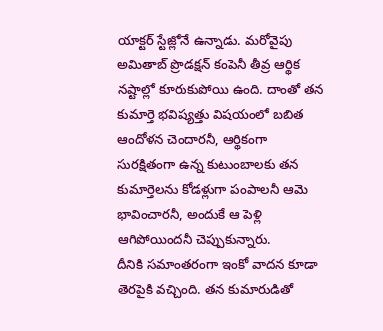యాక్టర్ స్టేజ్లోనే ఉన్నాడు. మరోవైపు అమితాబ్ ప్రొడక్షన్ కంపెనీ తీవ్ర ఆర్థిక నష్టాల్లో కూరుకుపోయి ఉంది. దాంతో తన కుమార్తె భవిష్యత్తు విషయంలో బబిత ఆందోళన చెందారనీ, ఆర్థికంగా సురక్షితంగా ఉన్న కుటుంబాలకు తన కుమార్తెలను కోడళ్లుగా పంపాలనీ ఆమె భావించారనీ, అందుకే ఆ పెళ్లి ఆగిపోయిందనీ చెప్పుకున్నారు.
దీనికి సమాంతరంగా ఇంకో వాదన కూడా తెరపైకి వచ్చింది. తన కుమారుడితో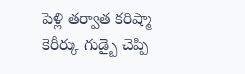పెళ్లి తర్వాత కరిష్మా కెరీర్కు గుడ్బై చెప్పి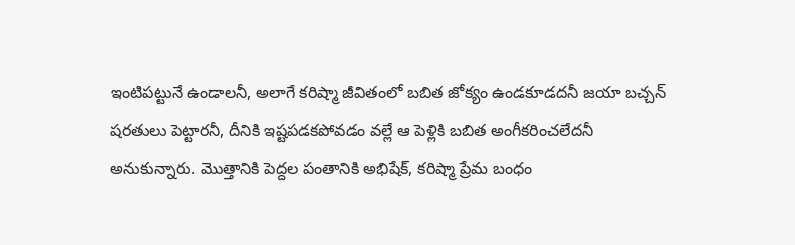ఇంటిపట్టునే ఉండాలనీ, అలాగే కరిష్మా జీవితంలో బబిత జోక్యం ఉండకూడదనీ జయా బచ్చన్ షరతులు పెట్టారనీ, దీనికి ఇష్టపడకపోవడం వల్లే ఆ పెళ్లికి బబిత అంగీకరించలేదనీ అనుకున్నారు. మొత్తానికి పెద్దల పంతానికి అభిషేక్, కరిష్మా ప్రేమ బంధం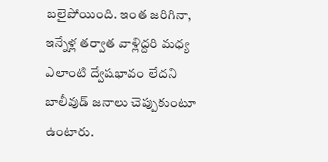బలైపోయింది. ఇంత జరిగినా, ఇన్నేళ్ల తర్వాత వాళ్లిద్దరి మధ్య ఎలాంటి ద్వేషభావం లేదని బాలీవుడ్ జనాలు చెప్పుకుంటూ ఉంటారు.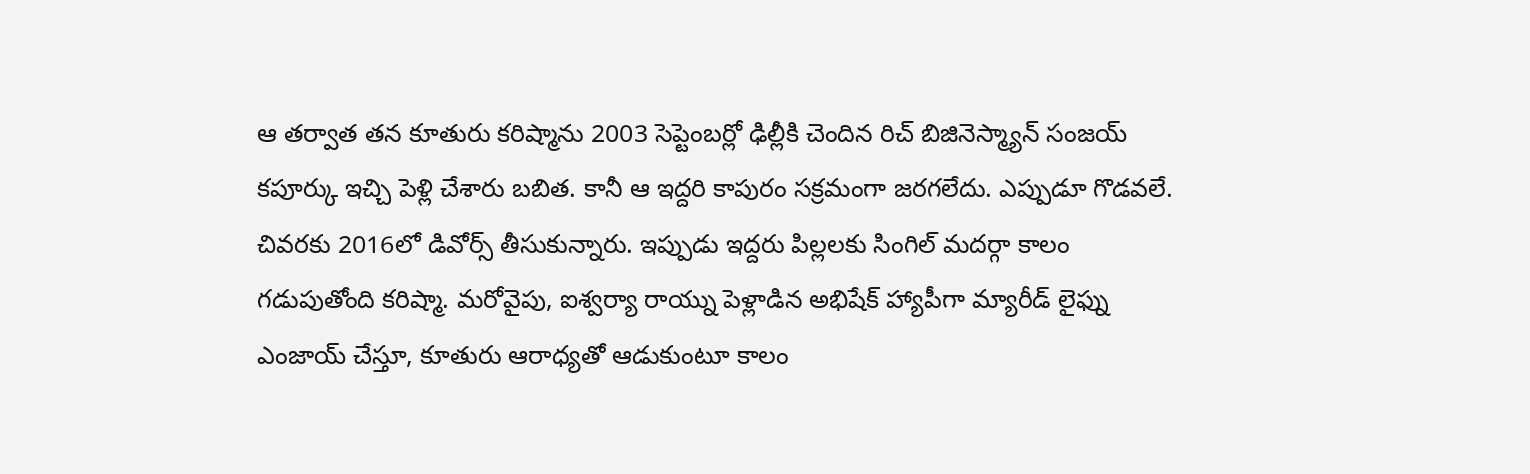ఆ తర్వాత తన కూతురు కరిష్మాను 2003 సెప్టెంబర్లో ఢిల్లీకి చెందిన రిచ్ బిజినెస్మ్యాన్ సంజయ్ కపూర్కు ఇచ్చి పెళ్లి చేశారు బబిత. కానీ ఆ ఇద్దరి కాపురం సక్రమంగా జరగలేదు. ఎప్పుడూ గొడవలే. చివరకు 2016లో డివోర్స్ తీసుకున్నారు. ఇప్పుడు ఇద్దరు పిల్లలకు సింగిల్ మదర్గా కాలం గడుపుతోంది కరిష్మా. మరోవైపు, ఐశ్వర్యా రాయ్ను పెళ్లాడిన అభిషేక్ హ్యాపీగా మ్యారీడ్ లైఫ్ను ఎంజాయ్ చేస్తూ, కూతురు ఆరాధ్యతో ఆడుకుంటూ కాలం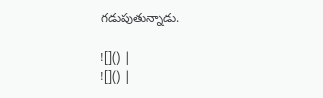గడుపుతున్నాడు.

![]() |
![]() |